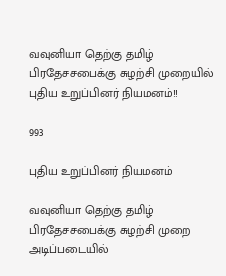வவுனியா தெற்கு தமிழ் பிரதேசசபைக்கு சுழற்சி முறையில் புதிய உறுப்பினர் நியமனம்!!

993

புதிய உறுப்பினர் நியமனம்

வவுனியா தெற்கு தமிழ் பிரதேசசபைக்கு சுழற்சி முறை அடிப்படையில்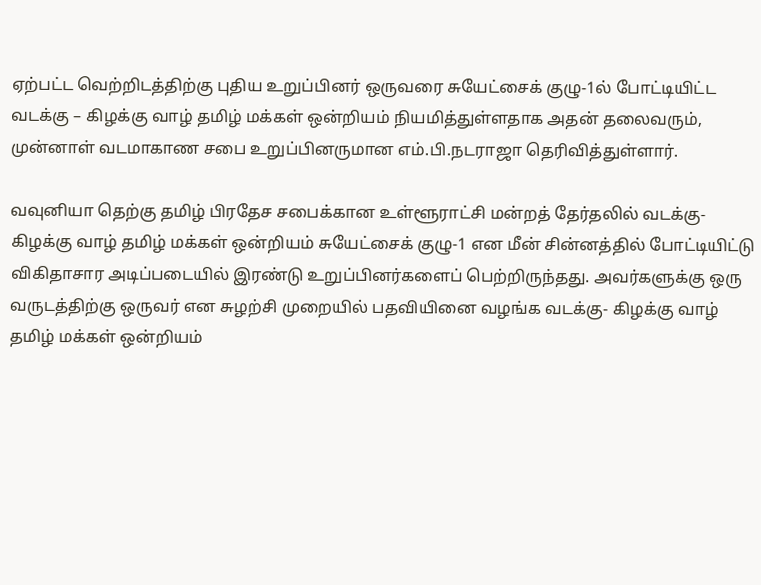ஏற்பட்ட வெற்றிடத்திற்கு புதிய உறுப்பினர் ஒருவரை சுயேட்சைக் குழு-1ல் போட்டியிட்ட வடக்கு – கிழக்கு வாழ் தமிழ் மக்கள் ஒன்றியம் நியமித்துள்ளதாக அதன் தலைவரும், முன்னாள் வடமாகாண சபை உறுப்பினருமான எம்.பி.நடராஜா தெரிவித்துள்ளார்.

வவுனியா தெற்கு தமிழ் பிரதேச சபைக்கான உள்ளூராட்சி மன்றத் தேர்தலில் வடக்கு- கிழக்கு வாழ் தமிழ் மக்கள் ஒன்றியம் சுயேட்சைக் குழு-1 என மீன் சின்னத்தில் போட்டியிட்டு விகிதாசார அடிப்படையில் இரண்டு உறுப்பினர்களைப் பெற்றிருந்தது. அவர்களுக்கு ஒரு வருடத்திற்கு ஒருவர் என சுழற்சி முறையில் பதவியினை வழங்க வடக்கு- கிழக்கு வாழ் தமிழ் மக்கள் ஒன்றியம்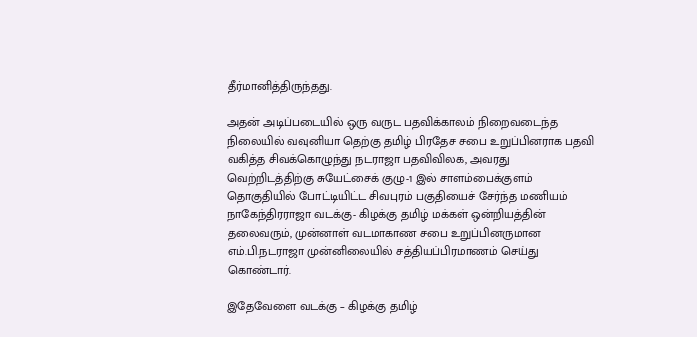தீர்மானித்திருந்தது.

அதன் அடிப்படையில் ஒரு வருட பதவிக்காலம் நிறைவடைந்த நிலையில் வவுனியா தெற்கு தமிழ் பிரதேச சபை உறுப்பினராக பதவி வகித்த சிவக்கொழுந்து நடராஜா பதவிவிலக, அவரது வெற்றிடத்திற்கு சுயேட்சைக் குழு-1 இல் சாளம்பைக்குளம் தொகுதியில் போட்டியிட்ட சிவபுரம் பகுதியைச் சேர்ந்த மணியம் நாகேந்திரராஜா வடக்கு- கிழக்கு தமிழ் மக்கள் ஒன்றியத்தின் தலைவரும், முன்னாள் வடமாகாண சபை உறுப்பினருமான எம்.பி.நடராஜா முன்னிலையில் சத்தியப்பிரமாணம் செய்து கொண்டார்.

இதேவேளை வடக்கு – கிழக்கு தமிழ்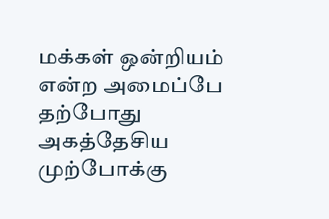மக்கள் ஒன்றியம் என்ற அமைப்பே தற்போது அகத்தேசிய முற்போக்கு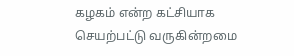கழகம் என்ற கட்சியாக செயற்பட்டு வருகின்றமை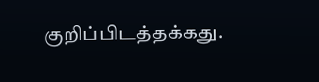குறிப்பிடத்தக்கது.